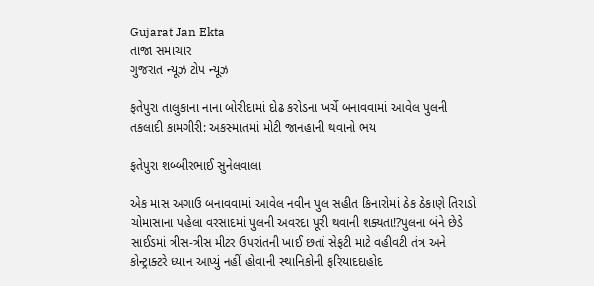Gujarat Jan Ekta
તાજા સમાચાર
ગુજરાત ન્યૂઝ ટોપ ન્યૂઝ

ફતેપુરા તાલુકાના નાના બોરીદામાં દોઢ કરોડના ખર્ચે બનાવવામાં આવેલ પુલની તકલાદી કામગીરી: અકસ્માતમાં મોટી જાનહાની થવાનો ભય

ફતેપુરા શબ્બીરભાઈ સુનેલવાલા

એક માસ અગાઉ બનાવવામાં આવેલ નવીન પુલ સહીત કિનારોમાં ઠેક ઠેકાણે તિરાડો ચોમાસાના પહેલા વરસાદમાં પુલની અવરદા પૂરી થવાની શક્યતા!?પુલના બંને છેડે સાઈડમાં ત્રીસ-ત્રીસ મીટર ઉપરાંતની ખાઈ છતાં સેફટી માટે વહીવટી તંત્ર અને કોન્ટ્રાક્ટરે ધ્યાન આપ્યું નહીં હોવાની સ્થાનિકોની ફરિયાદદાહોદ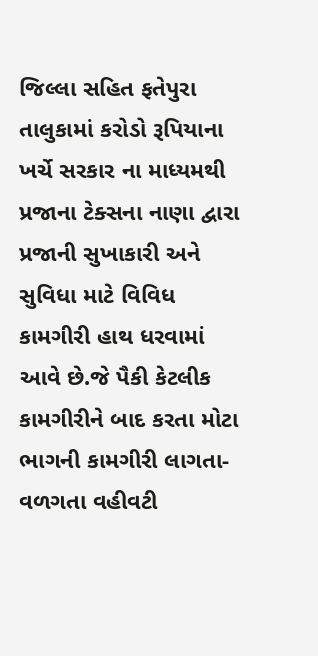જિલ્લા સહિત ફતેપુરા તાલુકામાં કરોડો રૂપિયાના ખર્ચે સરકાર ના માધ્યમથી પ્રજાના ટેક્સના નાણા દ્વારા પ્રજાની સુખાકારી અને સુવિધા માટે વિવિધ કામગીરી હાથ ધરવામાં આવે છે.જે પૈકી કેટલીક કામગીરીને બાદ કરતા મોટા ભાગની કામગીરી લાગતા-વળગતા વહીવટી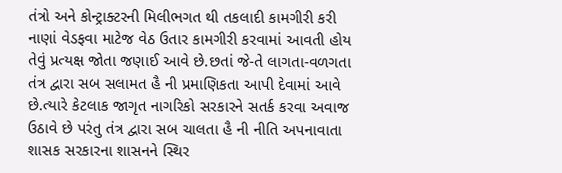તંત્રો અને કોન્ટ્રાક્ટરની મિલીભગત થી તકલાદી કામગીરી કરી નાણાં વેડફવા માટેજ વેઠ ઉતાર કામગીરી કરવામાં આવતી હોય તેવું પ્રત્યક્ષ જોતા જણાઈ આવે છે.છતાં જે-તે લાગતા-વળગતા તંત્ર દ્વારા સબ સલામત હૈ ની પ્રમાણિકતા આપી દેવામાં આવે છે.ત્યારે કેટલાક જાગૃત નાગરિકો સરકારને સતર્ક કરવા અવાજ ઉઠાવે છે પરંતુ તંત્ર દ્વારા સબ ચાલતા હૈ ની નીતિ અપનાવાતા શાસક સરકારના શાસનને સ્થિર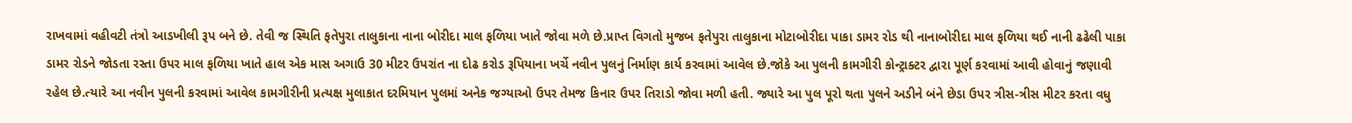રાખવામાં વહીવટી તંત્રો આડખીલી રૂપ બને છે. તેવી જ સ્થિતિ ફતેપુરા તાલુકાના નાના બોરીદા માલ ફળિયા ખાતે જોવા મળે છે.પ્રાપ્ત વિગતો મુજબ ફતેપુરા તાલુકાના મોટાબોરીદા પાકા ડામર રોડ થી નાનાબોરીદા માલ ફળિયા થઈ નાની ઢઢેલી પાકા ડામર રોડને જોડતા રસ્તા ઉપર માલ ફળિયા ખાતે હાલ એક માસ અગાઉ 30 મીટર ઉપરાંત ના દોઢ કરોડ રૂપિયાના ખર્ચે નવીન પુલનું નિર્માણ કાર્ય કરવામાં આવેલ છે.જોકે આ પુલની કામગીરી કોન્ટ્રાક્ટર દ્વારા પૂર્ણ કરવામાં આવી હોવાનું જણાવી રહેલ છે.ત્યારે આ નવીન પુલની કરવામાં આવેલ કામગીરીની પ્રત્યક્ષ મુલાકાત દરમિયાન પુલમાં અનેક જગ્યાઓ ઉપર તેમજ કિનાર ઉપર તિરાડો જોવા મળી હતી. જ્યારે આ પુલ પૂરો થતા પુલને અડીને બંને છેડા ઉપર ત્રીસ-ત્રીસ મીટર કરતા વધુ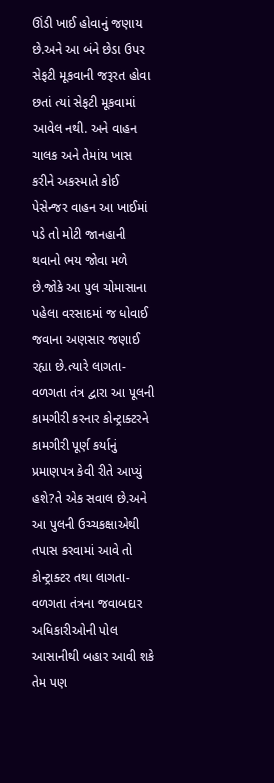ઊંડી ખાઈ હોવાનું જણાય છે.અને આ બંને છેડા ઉપર સેફટી મૂકવાની જરૂરત હોવા છતાં ત્યાં સેફટી મૂકવામાં આવેલ નથી. અને વાહન ચાલક અને તેમાંય ખાસ કરીને અકસ્માતે કોઈ પેસેન્જર વાહન આ ખાઈમાં પડે તો મોટી જાનહાની થવાનો ભય જોવા મળે છે.જોકે આ પુલ ચોમાસાના પહેલા વરસાદમાં જ ધોવાઈ જવાના અણસાર જણાઈ રહ્યા છે.ત્યારે લાગતા-વળગતા તંત્ર દ્વારા આ પૂલની કામગીરી કરનાર કોન્ટ્રાક્ટરને કામગીરી પૂર્ણ કર્યાનું પ્રમાણપત્ર કેવી રીતે આપ્યું હશે?તે એક સવાલ છે.અને આ પુલની ઉચ્ચકક્ષાએથી તપાસ કરવામાં આવે તો કોન્ટ્રાક્ટર તથા લાગતા-વળગતા તંત્રના જવાબદાર અધિકારીઓની પોલ આસાનીથી બહાર આવી શકે તેમ પણ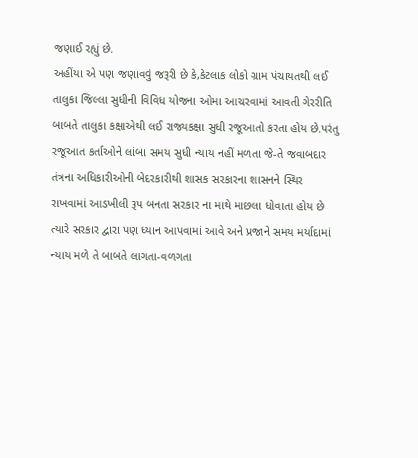જણાઈ રહ્યું છે.
અહીંયા એ પણ જણાવવું જરૂરી છે કે,કેટલાક લોકો ગ્રામ પંચાયતથી લઈ તાલુકા જિલ્લા સુધીની વિવિધ યોજના ઓમા આચરવામાં આવતી ગેરરીતિ બાબતે તાલુકા કક્ષાએથી લઈ રાજ્યકક્ષા સુધી રજૂઆતો કરતા હોય છે.પરંતુ રજૂઆત કર્તાઓને લાંબા સમય સુધી ન્યાય નહીં મળતા જે-તે જવાબદાર તંત્રના અધિકારીઓની બેદરકારીથી શાસક સરકારના શાસનને સ્થિર રાખવામાં આડખીલી રૂપ બનતા સરકાર ના માથે માછલા ધોવાતા હોય છે ત્યારે સરકાર દ્વારા પણ ધ્યાન આપવામાં આવે અને પ્રજાને સમય મર્યાદામાં ન્યાય મળે તે બાબતે લાગતા-વળગતા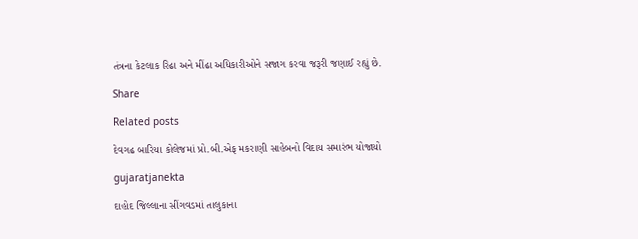તંત્રના કેટલાક રિઢા અને મીંઢા અધિકારીઓને સજાગ કરવા જરૂરી જણાઈ રહ્યું છે.

Share

Related posts

દેવગઢ બારિયા કોલેજમાં પ્રો.બી.એફ મકરાણી સાહેબનો વિદાય સમારંભ યોજાયો

gujaratjanekta

દાહોદ જિલ્લાના સીંગવડમાં તાલુકાના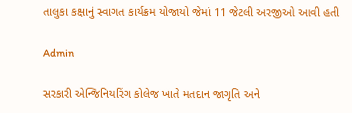તાલુકા કક્ષાનું સ્વાગત કાર્યક્રમ યોજાયો જેમાં 11 જેટલી અરજીઓ આવી હતી

Admin

સરકારી એન્જિનિયરિંગ કોલેજ ખાતે મતદાન જાગૃતિ અને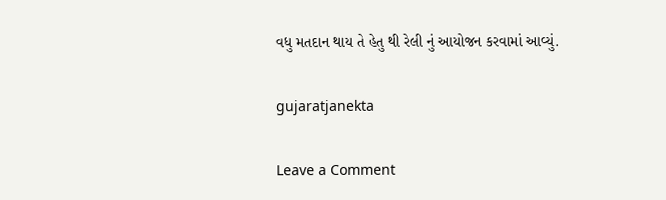વધુ મતદાન થાય તે હેતુ થી રેલી નું આયોજન કરવામાં આવ્યું.

gujaratjanekta

Leave a Comment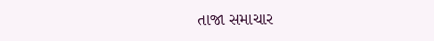તાજા સમાચાર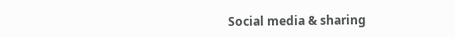Social media & sharing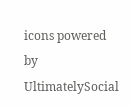icons powered by UltimatelySocial